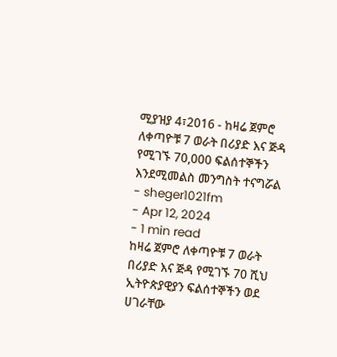ሚያዝያ 4፣2016 - ከዛሬ ጀምሮ ለቀጣዮቹ 7 ወራት በሪያድ እና ጅዳ የሚገኙ 70,000 ፍልሰተኞችን እንደሚመልስ መንግስት ተናግሯል
- sheger1021fm
- Apr 12, 2024
- 1 min read
ከዛሬ ጀምሮ ለቀጣዮቹ 7 ወራት በሪያድ እና ጅዳ የሚገኙ 70 ሺህ ኢትዮጵያዊያን ፍልሰተኞችን ወደ ሀገራቸው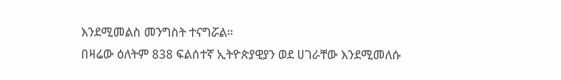እንደሚመልስ መንግስት ተናግሯል፡፡
በዛሬው ዕለትም 838 ፍልሰተኛ ኢትዮጵያዊያን ወደ ሀገራቸው እንደሚመለሱ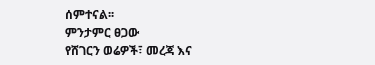ሰምተናል፡፡
ምንታምር ፀጋው
የሸገርን ወሬዎች፣ መረጃ እና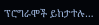ፕሮግራሞች ይከታተሉ…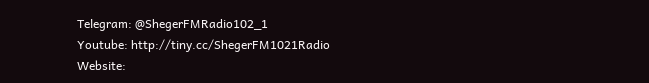Telegram: @ShegerFMRadio102_1
Youtube: http://tiny.cc/ShegerFM1021Radio
Website: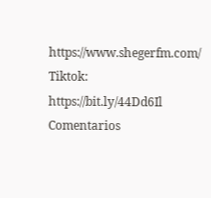https://www.shegerfm.com/
Tiktok: https://bit.ly/44Dd6Il
Comentarios